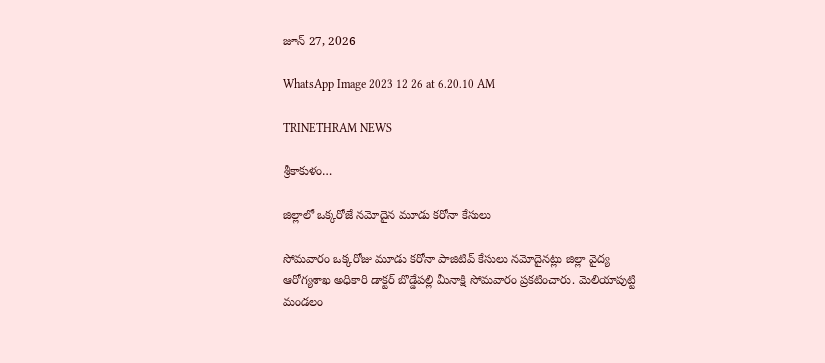జూన్ 27, 2026

WhatsApp Image 2023 12 26 at 6.20.10 AM

TRINETHRAM NEWS

శ్రీకాకుళం…

జిల్లాలో ఒక్కరోజే నమోదైన మూడు కరోనా కేసులు

సోమవారం ఒక్కరోజు మూడు కరోనా పాజిటివ్ కేసులు నమోదైనట్లు జిల్లా వైద్య
ఆరోగ్యశాఖ అధికారి డాక్టర్ బొడ్డేపల్లి మీనాక్షి సోమవారం ప్రకటించారు. మెలియాపుట్టి మండలం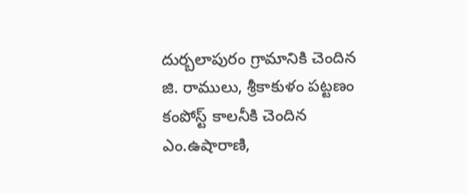దుర్బలాపురం గ్రామానికి చెందిన జి. రాములు, శ్రీకాకుళం పట్టణం కంపోస్ట్ కాలనీకి చెందిన ఎం.ఉషారాణి,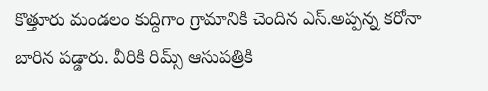కొత్తూరు మండలం కుద్దిగాం గ్రామానికి చెందిన ఎస్.అప్పన్న కరోనా బారిన పడ్డారు. వీరికి రిమ్స్ ఆసుపత్రికి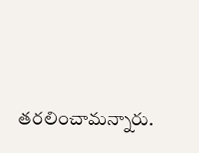తరలించామన్నారు.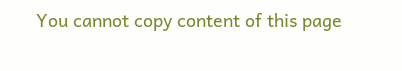You cannot copy content of this page